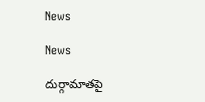News

News

దుర్గామాత‌పై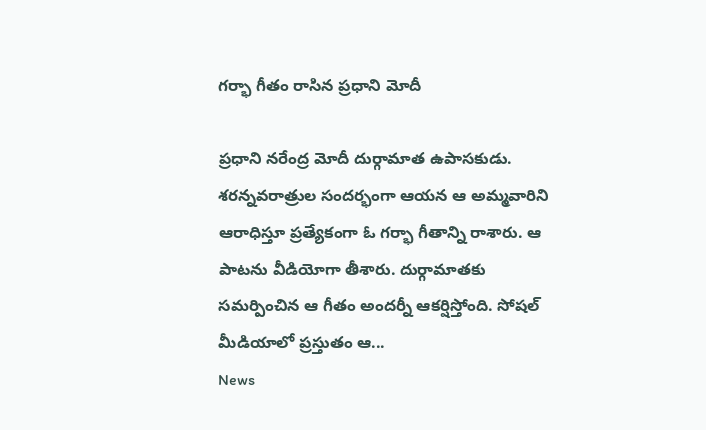గ‌ర్భా గీతం రాసిన ప్ర‌ధాని మోదీ

ప్ర‌ధాని న‌రేంద్ర మోదీ దుర్గామాత ఉపాస‌కుడు. శ‌ర‌న్న‌వ‌రాత్రుల సంద‌ర్భంగా ఆయ‌న ఆ అమ్మ‌వారిని ఆరాధిస్తూ ప్ర‌త్యేకంగా ఓ గ‌ర్భా గీతాన్ని రాశారు. ఆ పాట‌ను వీడియోగా తీశారు. దుర్గామాత‌కు స‌మ‌ర్పించిన ఆ గీతం అంద‌ర్నీ ఆక‌ర్షిస్తోంది. సోష‌ల్ మీడియాలో ప్ర‌స్తుతం ఆ...
News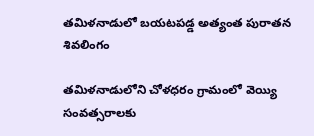తమిళనాడులో బయటపడ్డ అత్యంత పురాతన శివలింగం

తమిళనాడులోని చోళధరం గ్రామంలో వెయ్యి సంవత్సరాలకు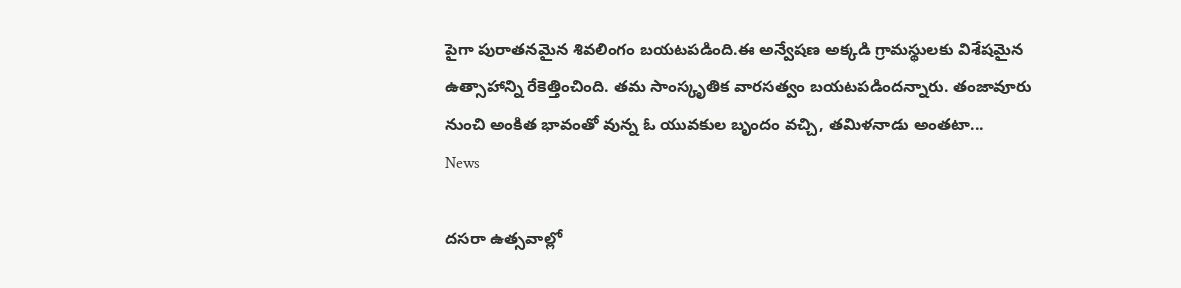పైగా పురాతనమైన శివలింగం బయటపడింది.ఈ అన్వేషణ అక్కడి గ్రామస్థులకు విశేషమైన ఉత్సాహాన్ని రేకెత్తించింది. తమ సాంస్కృతిక వారసత్వం బయటపడిందన్నారు. తంజావూరు నుంచి అంకిత భావంతో వున్న ఓ యువకుల బృందం వచ్చి, తమిళనాడు అంతటా...
News

దసరా ఉత్సవాల్లో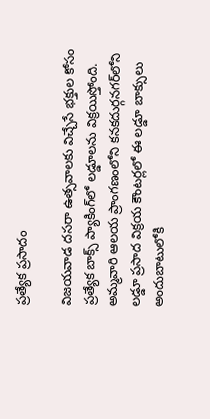ప్రత్యేక ప్రసాదం

విజయవాడ దసరా ఉత్సవాలకు విచ్చేసే భక్తుల కోసం ప్రత్యేక బాక్స్‌ ప్యాకింగ్‌లో లడ్డూలను విక్రయిస్తోంది. అమ్మవారి ఆలయ ప్రాంగణంలోని కనకదుర్గనగర్‌లోని లడ్డూ ప్రసాద విక్రయ కౌంటర్లలో ఈ లడ్డూ బాక్సులు అందుబాటులోకి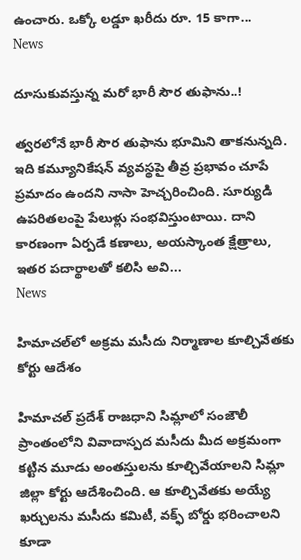ఉంచారు. ఒక్కో లడ్డూ ఖరీదు రూ. 15 కాగా...
News

దూసుకువస్తున్న మరో భారీ సౌర తుఫాను..!

త్వరలోనే భారీ సౌర తుఫాను భూమిని తాకనున్నది. ఇది కమ్యూనికేషన్‌ వ్యవస్థపై తీవ్ర ప్రభావం చూపే ప్రమాదం ఉందని నాసా హెచ్చరించింది. సూర్యుడి ఉపరితలంపై పేలుళ్లు సంభవిస్తుంటాయి. దాని కారణంగా ఏర్పడే కణాలు, అయస్కాంత క్షేత్రాలు, ఇతర పదార్థాలతో కలిసి అవి...
News

హిమాచల్‌లో అక్రమ మసీదు నిర్మాణాల కూల్చివేతకు కోర్టు ఆదేశం

హిమాచల్ ప్రదేశ్ రాజధాని సిమ్లాలో సంజౌలీ ప్రాంతంలోని వివాదాస్పద మసీదు మీద అక్రమంగా కట్టిన మూడు అంతస్తులను కూల్చివేయాలని సిమ్లా జిల్లా కోర్టు ఆదేశించింది. ఆ కూల్చివేతకు అయ్యే ఖర్చులను మసీదు కమిటీ, వక్ఫ్ బోర్డు భరించాలని కూడా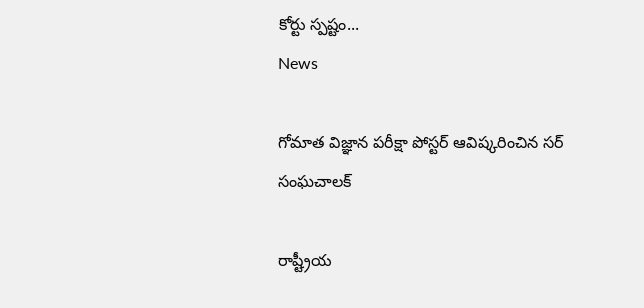కోర్టు స్పష్టం...
News

గోమాత విజ్ఞాన పరీక్షా పోస్టర్ ఆవిష్కరించిన సర్ సంఘచాలక్

రాష్ట్రీయ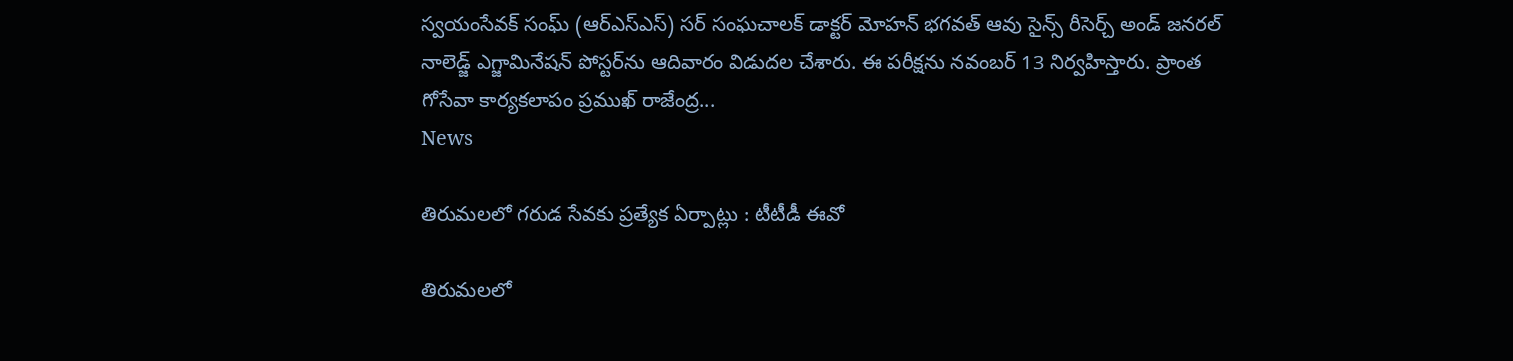స్వయంసేవక్ సంఘ్ (ఆర్ఎస్ఎస్) సర్ సంఘచాలక్ డాక్టర్ మోహన్ భగవత్ ఆవు సైన్స్ రీసెర్చ్ అండ్ జనరల్ నాలెడ్జ్ ఎగ్జామినేషన్ పోస్టర్‌ను ఆదివారం విడుదల చేశారు. ఈ పరీక్షను నవంబర్ 13 నిర్వహిస్తారు. ప్రాంత గోసేవా కార్యకలాపం ప్రముఖ్ రాజేంద్ర...
News

తిరుమలలో గరుడ సేవకు ప్రత్యేక ఏర్పాట్లు : టీటీడీ ఈవో

తిరుమలలో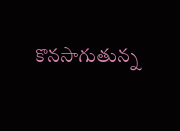కొనసాగుతున్న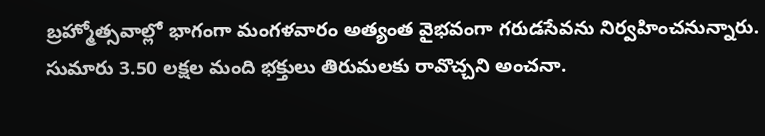బ్రహ్మోత్సవాల్లో భాగంగా మంగళవారం అత్యంత వైభవంగా గరుడసేవను నిర్వహించనున్నారు. సుమారు 3.50 లక్షల మంది భక్తులు తిరుమలకు రావొచ్చని అంచనా.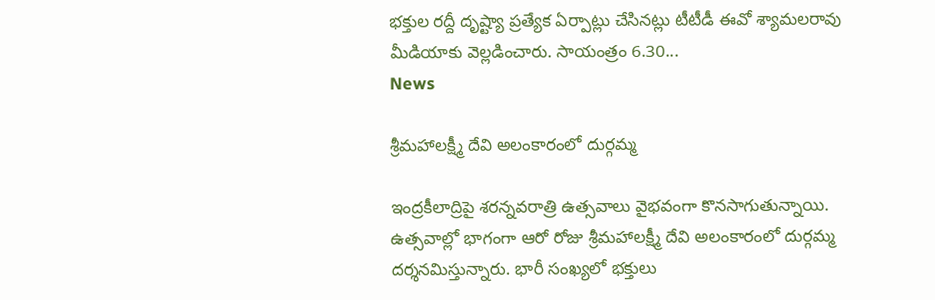భక్తుల రద్దీ దృష్ట్యా ప్రత్యేక ఏర్పాట్లు చేసినట్లు టీటీడీ ఈవో శ్యామలరావు మీడియాకు వెల్లడించారు. సాయంత్రం 6.30...
News

శ్రీమహాలక్ష్మీ దేవి అలంకారంలో దుర్గమ్మ

ఇంద్రకీలాద్రిపై శరన్నవరాత్రి ఉత్సవాలు వైభవంగా కొనసాగుతున్నాయి. ఉత్సవాల్లో భాగంగా ఆరో రోజు శ్రీమహాలక్ష్మీ దేవి అలంకారంలో దుర్గమ్మ దర్శనమిస్తున్నారు. భారీ సంఖ్యలో భక్తులు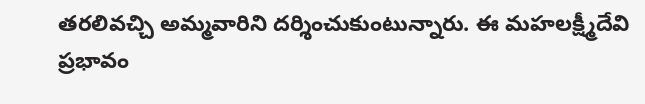తరలివచ్చి అమ్మవారిని దర్శించుకుంటున్నారు. ఈ మహలక్ష్మీదేవి ప్రభావం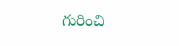గురించి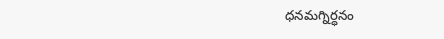ధనమగ్నిర్ధనం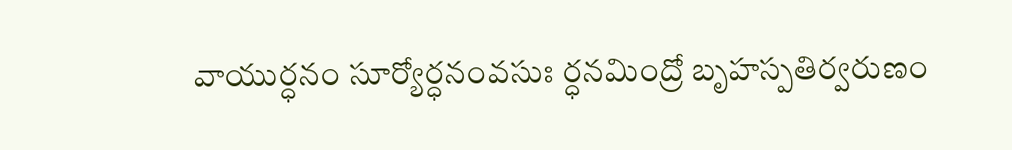వాయుర్ధనం సూర్యోర్ధనంవసుః ర్ధనమింద్రో బృహస్పతిర్వరుణం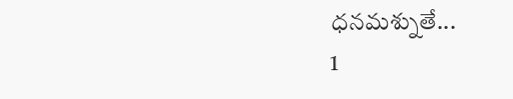ధనమశ్నుతే...
1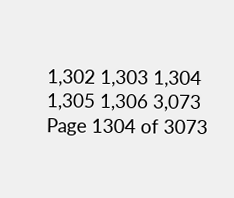1,302 1,303 1,304 1,305 1,306 3,073
Page 1304 of 3073